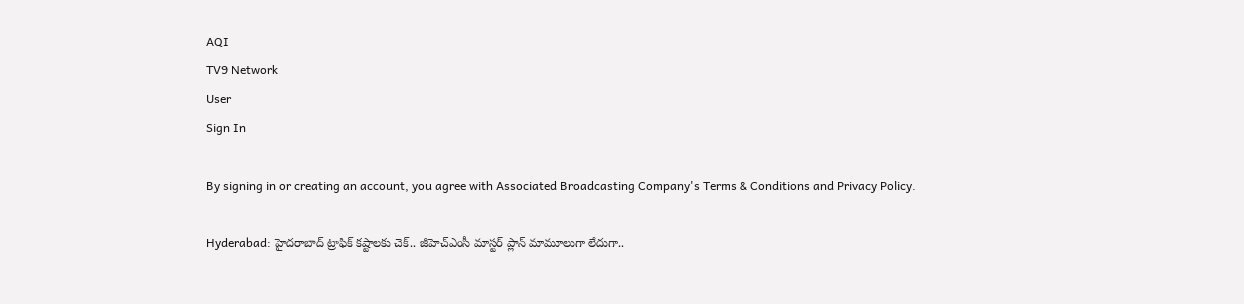AQI
TV9 Network
User
Sign In

By signing in or creating an account, you agree with Associated Broadcasting Company's Terms & Conditions and Privacy Policy.

Hyderabad: హైదరాబాద్ ట్రాఫిక్ కష్టాలకు చెక్.. జీహెచ్‌ఎంసీ మాస్టర్ ప్లాన్ మామూలుగా లేదుగా..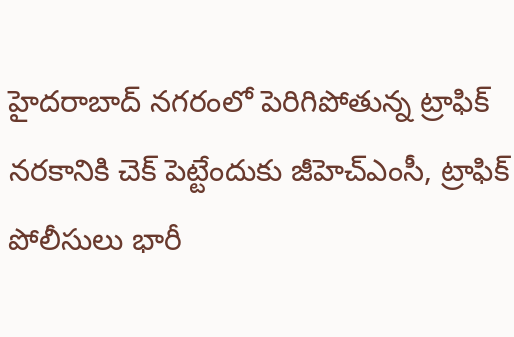హైదరాబాద్ నగరంలో పెరిగిపోతున్న ట్రాఫిక్ నరకానికి చెక్ పెట్టేందుకు జీహెచ్‌ఎంసీ, ట్రాఫిక్ పోలీసులు భారీ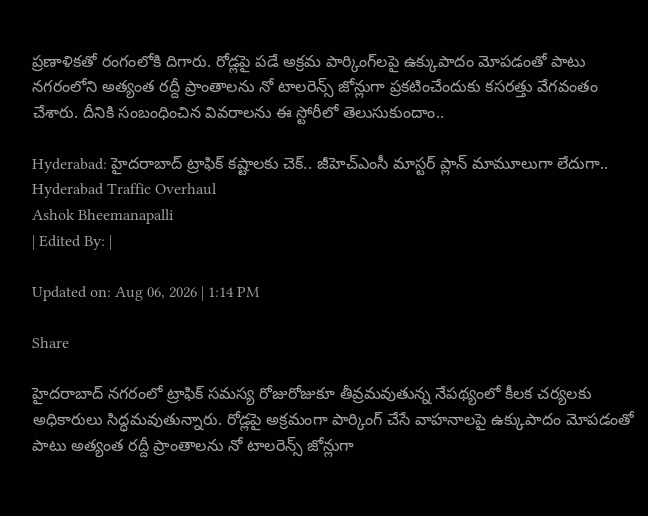ప్రణాళికతో రంగంలోకి దిగారు. రోడ్లపై పడే అక్రమ పార్కింగ్‌లపై ఉక్కుపాదం మోపడంతో పాటు నగరంలోని అత్యంత రద్దీ ప్రాంతాలను నో టాలరెన్స్ జోన్లుగా ప్రకటించేందుకు కసరత్తు వేగవంతం చేశారు. దీనికి సంబంధించిన వివరాలను ఈ స్టోరీలో తెలుసుకుందాం..

Hyderabad: హైదరాబాద్ ట్రాఫిక్ కష్టాలకు చెక్.. జీహెచ్‌ఎంసీ మాస్టర్ ప్లాన్ మామూలుగా లేదుగా..
Hyderabad Traffic Overhaul
Ashok Bheemanapalli
| Edited By: |

Updated on: Aug 06, 2026 | 1:14 PM

Share

హైదరాబాద్ నగరంలో ట్రాఫిక్ సమస్య రోజురోజుకూ తీవ్రమవుతున్న నేపథ్యంలో కీలక చర్యలకు అధికారులు సిద్ధమవుతున్నారు. రోడ్లపై అక్రమంగా పార్కింగ్ చేసే వాహనాలపై ఉక్కుపాదం మోపడంతో పాటు అత్యంత రద్దీ ప్రాంతాలను నో టాలరెన్స్ జోన్లుగా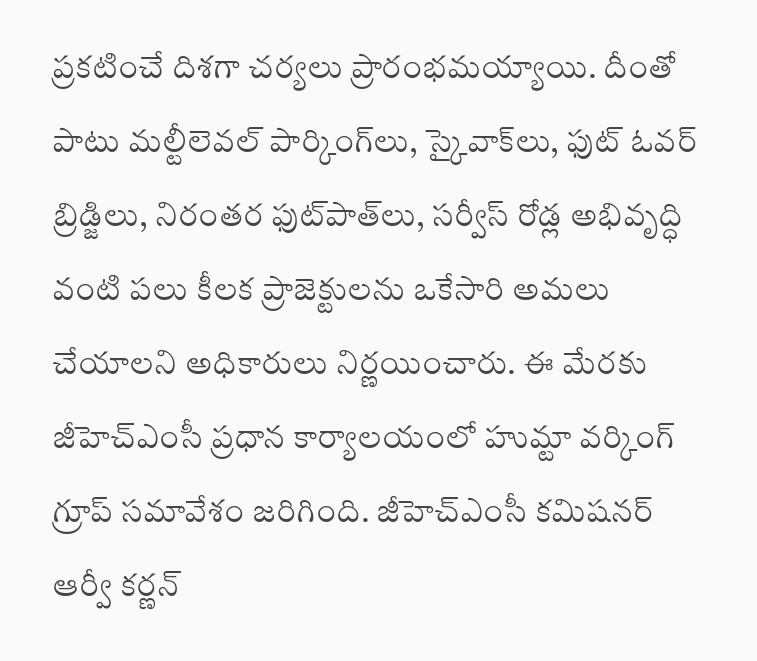ప్రకటించే దిశగా చర్యలు ప్రారంభమయ్యాయి. దీంతో పాటు మల్టీలెవల్ పార్కింగ్‌లు, స్కైవాక్‌లు, ఫుట్ ఓవర్ బ్రిడ్జిలు, నిరంతర ఫుట్‌పాత్‌లు, సర్వీస్ రోడ్ల అభివృద్ధి వంటి పలు కీలక ప్రాజెక్టులను ఒకేసారి అమలు చేయాలని అధికారులు నిర్ణయించారు. ఈ మేరకు జీహెచ్‌ఎంసీ ప్రధాన కార్యాలయంలో హుమ్టా వర్కింగ్ గ్రూప్ సమావేశం జరిగింది. జీహెచ్‌ఎంసీ కమిషనర్ ఆర్వీ కర్ణన్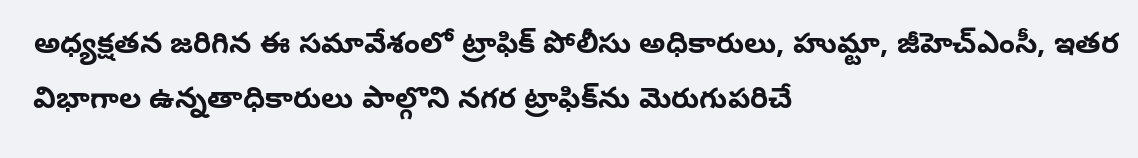అధ్యక్షతన జరిగిన ఈ సమావేశంలో ట్రాఫిక్ పోలీసు అధికారులు, హుమ్టా, జీహెచ్‌ఎంసీ, ఇతర విభాగాల ఉన్నతాధికారులు పాల్గొని నగర ట్రాఫిక్‌ను మెరుగుపరిచే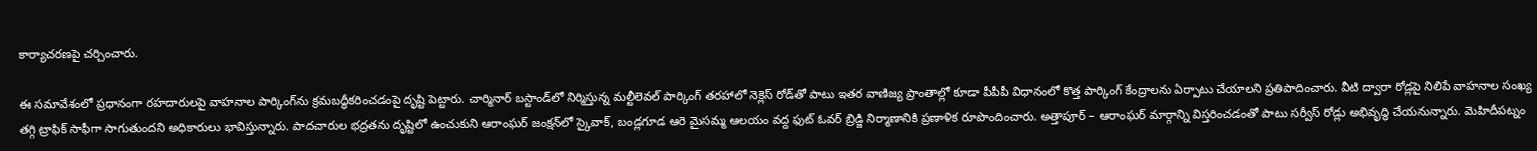కార్యాచరణపై చర్చించారు.

ఈ సమావేశంలో ప్రధానంగా రహదారులపై వాహనాల పార్కింగ్‌ను క్రమబద్ధీకరించడంపై దృష్టి పెట్టారు. చార్మినార్ బస్టాండ్‌లో నిర్మిస్తున్న మల్టీలెవల్ పార్కింగ్ తరహాలో నెక్లెస్ రోడ్‌తో పాటు ఇతర వాణిజ్య ప్రాంతాల్లో కూడా పీపీపీ విధానంలో కొత్త పార్కింగ్ కేంద్రాలను ఏర్పాటు చేయాలని ప్రతిపాదించారు. వీటి ద్వారా రోడ్లపై నిలిపే వాహనాల సంఖ్య తగ్గి ట్రాఫిక్ సాఫీగా సాగుతుందని అధికారులు భావిస్తున్నారు. పాదచారుల భద్రతను దృష్టిలో ఉంచుకుని ఆరాంఘర్ జంక్షన్‌లో స్కైవాక్, బండ్లగూడ ఆరె మైసమ్మ ఆలయం వద్ద ఫుట్ ఓవర్ బ్రిడ్జి నిర్మాణానికి ప్రణాళిక రూపొందించారు. అత్తాపూర్ – ఆరాంఘర్ మార్గాన్ని విస్తరించడంతో పాటు సర్వీస్ రోడ్లు అభివృద్ధి చేయనున్నారు. మెహిదీపట్నం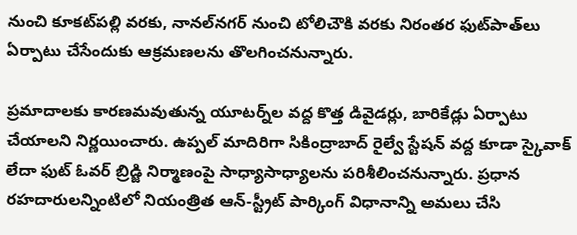నుంచి కూకట్‌పల్లి వరకు, నానల్‌నగర్ నుంచి టోలిచౌకి వరకు నిరంతర ఫుట్‌పాత్‌లు ఏర్పాటు చేసేందుకు ఆక్రమణలను తొలగించనున్నారు.

ప్రమాదాలకు కారణమవుతున్న యూటర్న్‌ల వద్ద కొత్త డివైడర్లు, బారికేడ్లు ఏర్పాటు చేయాలని నిర్ణయించారు. ఉప్పల్ మాదిరిగా సికింద్రాబాద్ రైల్వే స్టేషన్ వద్ద కూడా స్కైవాక్ లేదా ఫుట్ ఓవర్ బ్రిడ్జి నిర్మాణంపై సాధ్యాసాధ్యాలను పరిశీలించనున్నారు. ప్రధాన రహదారులన్నింటిలో నియంత్రిత ఆన్-స్ట్రీట్ పార్కింగ్ విధానాన్ని అమలు చేసి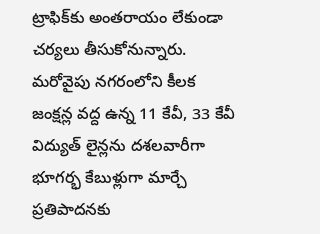ట్రాఫిక్‌కు అంతరాయం లేకుండా చర్యలు తీసుకోనున్నారు. మరోవైపు నగరంలోని కీలక జంక్షన్ల వద్ద ఉన్న 11 కేవీ, 33 కేవీ విద్యుత్ లైన్లను దశలవారీగా భూగర్భ కేబుళ్లుగా మార్చే ప్రతిపాదనకు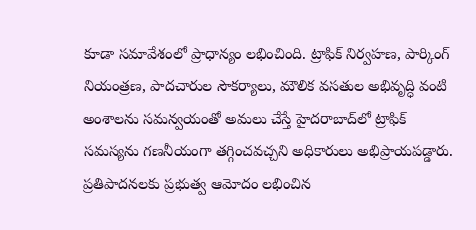కూడా సమావేశంలో ప్రాధాన్యం లభించింది. ట్రాఫిక్ నిర్వహణ, పార్కింగ్ నియంత్రణ, పాదచారుల సౌకర్యాలు, మౌలిక వసతుల అభివృద్ధి వంటి అంశాలను సమన్వయంతో అమలు చేస్తే హైదరాబాద్‌లో ట్రాఫిక్ సమస్యను గణనీయంగా తగ్గించవచ్చని అధికారులు అభిప్రాయపడ్డారు. ప్రతిపాదనలకు ప్రభుత్వ ఆమోదం లభించిన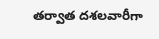తర్వాత దశలవారీగా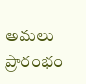అమలు ప్రారంభం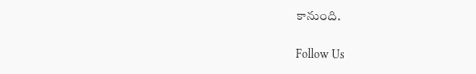కానుంది.

Follow Us